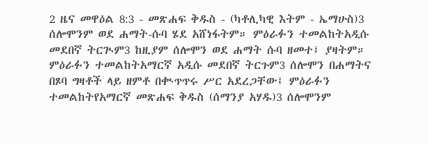2 ዜና መዋዕል 8:3 - መጽሐፍ ቅዱስ - (ካቶሊካዊ እትም - ኤማሁስ)3 ሰሎሞንም ወደ ሐማት-ሱባ ሄደ አሸነፋትም። ምዕራፉን ተመልከትአዲሱ መደበኛ ትርጒም3 ከዚያም ሰሎሞን ወደ ሐማት ሱባ ዘመተ፤ ያዛትም። ምዕራፉን ተመልከትአማርኛ አዲሱ መደበኛ ትርጉም3 ሰሎሞን በሐማትና በጾባ ግዛቶች ላይ ዘምቶ በቊጥጥሩ ሥር አደረጋቸው፤ ምዕራፉን ተመልከትየአማርኛ መጽሐፍ ቅዱስ (ሰማንያ አሃዱ)3 ሰሎሞንም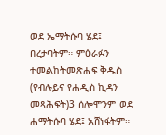ወደ ኤማትሱባ ሄደ፤ በረታባትም። ምዕራፉን ተመልከትመጽሐፍ ቅዱስ (የብሉይና የሐዲስ ኪዳን መጻሕፍት)3 ሰሎሞንም ወደ ሐማትሱባ ሄደ፤ አሸነፋትም።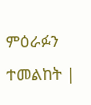ምዕራፉን ተመልከት |